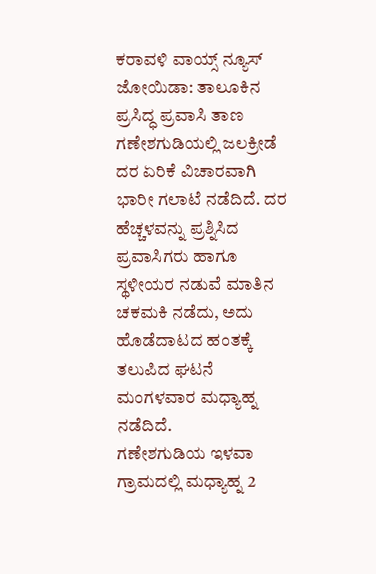ಕರಾವಳಿ ವಾಯ್ಸ್ ನ್ಯೂಸ್
ಜೋಯಿಡಾ: ತಾಲೂಕಿನ ಪ್ರಸಿದ್ಧ ಪ್ರವಾಸಿ ತಾಣ ಗಣೇಶಗುಡಿಯಲ್ಲಿ ಜಲಕ್ರೀಡೆ ದರ ಏರಿಕೆ ವಿಚಾರವಾಗಿ ಭಾರೀ ಗಲಾಟೆ ನಡೆದಿದೆ. ದರ ಹೆಚ್ಚಳವನ್ನು ಪ್ರಶ್ನಿಸಿದ ಪ್ರವಾಸಿಗರು ಹಾಗೂ ಸ್ಥಳೀಯರ ನಡುವೆ ಮಾತಿನ ಚಕಮಕಿ ನಡೆದು, ಅದು ಹೊಡೆದಾಟದ ಹಂತಕ್ಕೆ ತಲುಪಿದ ಘಟನೆ ಮಂಗಳವಾರ ಮಧ್ಯಾಹ್ನ ನಡೆದಿದೆ.
ಗಣೇಶಗುಡಿಯ ಇಳವಾ ಗ್ರಾಮದಲ್ಲಿ ಮಧ್ಯಾಹ್ನ 2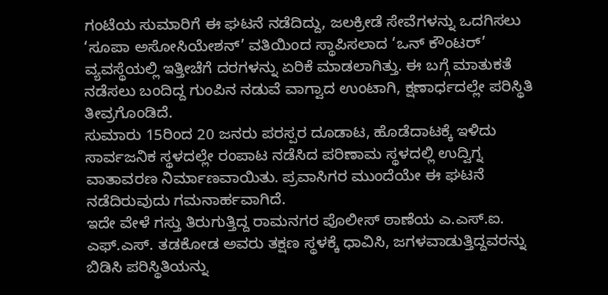ಗಂಟೆಯ ಸುಮಾರಿಗೆ ಈ ಘಟನೆ ನಡೆದಿದ್ದು, ಜಲಕ್ರೀಡೆ ಸೇವೆಗಳನ್ನು ಒದಗಿಸಲು ‘ಸೂಪಾ ಅಸೋಸಿಯೇಶನ್’ ವತಿಯಿಂದ ಸ್ಥಾಪಿಸಲಾದ ‘ಒನ್ ಕೌಂಟರ್’ ವ್ಯವಸ್ಥೆಯಲ್ಲಿ ಇತ್ತೀಚೆಗೆ ದರಗಳನ್ನು ಏರಿಕೆ ಮಾಡಲಾಗಿತ್ತು. ಈ ಬಗ್ಗೆ ಮಾತುಕತೆ ನಡೆಸಲು ಬಂದಿದ್ದ ಗುಂಪಿನ ನಡುವೆ ವಾಗ್ವಾದ ಉಂಟಾಗಿ, ಕ್ಷಣಾರ್ಧದಲ್ಲೇ ಪರಿಸ್ಥಿತಿ ತೀವ್ರಗೊಂಡಿದೆ.
ಸುಮಾರು 15ರಿಂದ 20 ಜನರು ಪರಸ್ಪರ ದೂಡಾಟ, ಹೊಡೆದಾಟಕ್ಕೆ ಇಳಿದು ಸಾರ್ವಜನಿಕ ಸ್ಥಳದಲ್ಲೇ ರಂಪಾಟ ನಡೆಸಿದ ಪರಿಣಾಮ ಸ್ಥಳದಲ್ಲಿ ಉದ್ವಿಗ್ನ ವಾತಾವರಣ ನಿರ್ಮಾಣವಾಯಿತು. ಪ್ರವಾಸಿಗರ ಮುಂದೆಯೇ ಈ ಘಟನೆ ನಡೆದಿರುವುದು ಗಮನಾರ್ಹವಾಗಿದೆ.
ಇದೇ ವೇಳೆ ಗಸ್ತು ತಿರುಗುತ್ತಿದ್ದ ರಾಮನಗರ ಪೊಲೀಸ್ ಠಾಣೆಯ ಎ.ಎಸ್.ಐ. ಎಫ್.ಎಸ್. ತಡಕೋಡ ಅವರು ತಕ್ಷಣ ಸ್ಥಳಕ್ಕೆ ಧಾವಿಸಿ, ಜಗಳವಾಡುತ್ತಿದ್ದವರನ್ನು ಬಿಡಿಸಿ ಪರಿಸ್ಥಿತಿಯನ್ನು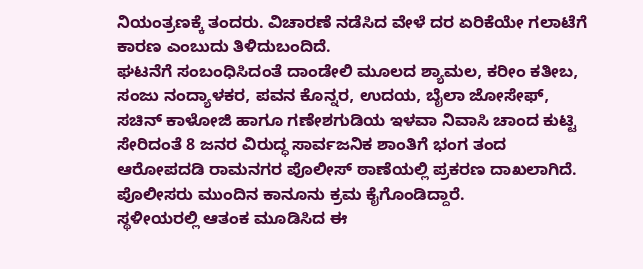ನಿಯಂತ್ರಣಕ್ಕೆ ತಂದರು. ವಿಚಾರಣೆ ನಡೆಸಿದ ವೇಳೆ ದರ ಏರಿಕೆಯೇ ಗಲಾಟೆಗೆ ಕಾರಣ ಎಂಬುದು ತಿಳಿದುಬಂದಿದೆ.
ಘಟನೆಗೆ ಸಂಬಂಧಿಸಿದಂತೆ ದಾಂಡೇಲಿ ಮೂಲದ ಶ್ಯಾಮಲ, ಕರೀಂ ಕತೀಬ, ಸಂಜು ನಂದ್ಯಾಳಕರ, ಪವನ ಕೊನ್ನರ, ಉದಯ, ಬೈಲಾ ಜೋಸೇಫ್, ಸಚಿನ್ ಕಾಳೋಜಿ ಹಾಗೂ ಗಣೇಶಗುಡಿಯ ಇಳವಾ ನಿವಾಸಿ ಚಾಂದ ಕುಟ್ಟಿ ಸೇರಿದಂತೆ 8 ಜನರ ವಿರುದ್ಧ ಸಾರ್ವಜನಿಕ ಶಾಂತಿಗೆ ಭಂಗ ತಂದ ಆರೋಪದಡಿ ರಾಮನಗರ ಪೊಲೀಸ್ ಠಾಣೆಯಲ್ಲಿ ಪ್ರಕರಣ ದಾಖಲಾಗಿದೆ. ಪೊಲೀಸರು ಮುಂದಿನ ಕಾನೂನು ಕ್ರಮ ಕೈಗೊಂಡಿದ್ದಾರೆ.
ಸ್ಥಳೀಯರಲ್ಲಿ ಆತಂಕ ಮೂಡಿಸಿದ ಈ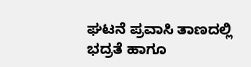ಘಟನೆ ಪ್ರವಾಸಿ ತಾಣದಲ್ಲಿ ಭದ್ರತೆ ಹಾಗೂ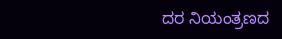ದರ ನಿಯಂತ್ರಣದ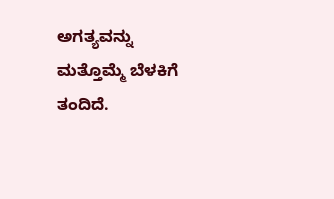ಅಗತ್ಯವನ್ನು ಮತ್ತೊಮ್ಮೆ ಬೆಳಕಿಗೆ ತಂದಿದೆ.